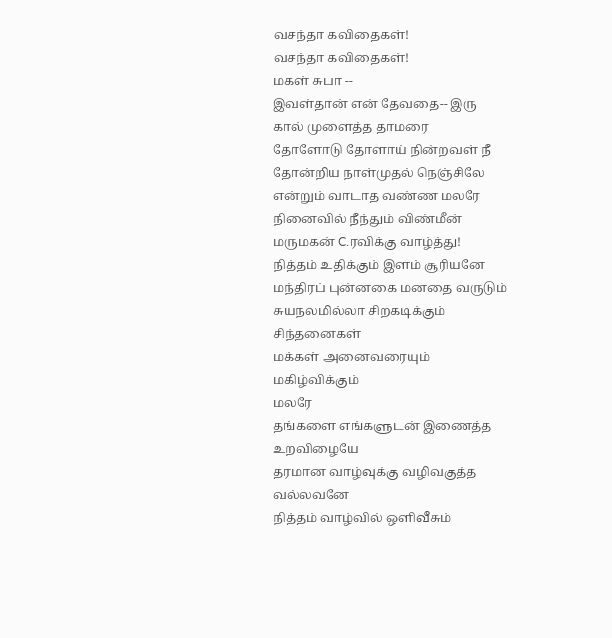வசந்தா கவிதைகள்!
வசந்தா கவிதைகள்!
மகள் சுபா --
இவள்தான் என் தேவதை-- இரு
கால் முளைத்த தாமரை
தோளோடு தோளாய் நின்றவள் நீ
தோன்றிய நாள்முதல் நெஞ்சிலே
என்றும் வாடாத வண்ண மலரே
நினைவில் நீந்தும் விண்மீன்
மருமகன் C.ரவிக்கு வாழ்த்து!
நித்தம் உதிக்கும் இளம் சூரியனே
மந்திரப் புன்னகை மனதை வருடும்
சுயநலமில்லா சிறகடிக்கும் சிந்தனைகள்
மக்கள் அனைவரையும் மகிழ்விக்கும்
மலரே
தங்களை எங்களுடன் இணைத்த
உறவிழையே
தரமான வாழ்வுக்கு வழிவகுத்த
வல்லவனே
நித்தம் வாழ்வில் ஒளிவீசும்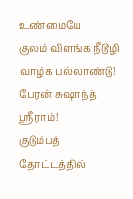உண்மையே
குலம் விளங்க நீடூழி வாழ்க பல்லாண்டு!
பேரன் சுஷாந்த் ஸ்ரீராம்!
குடும்பத் தோட்டத்தில்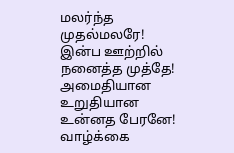மலர்ந்த முதல்மலரே!
இன்ப ஊற்றில் நனைத்த முத்தே!
அமைதியான உறுதியான உன்னத பேரனே!
வாழ்க்கை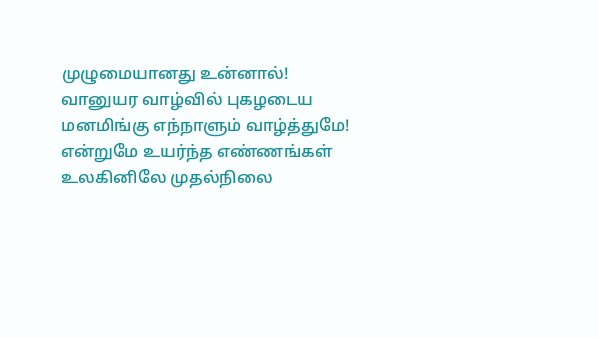முழுமையானது உன்னால்!
வானுயர வாழ்வில் புகழடைய
மனமிங்கு எந்நாளும் வாழ்த்துமே!
என்றுமே உயர்ந்த எண்ணங்கள்
உலகினிலே முதல்நிலை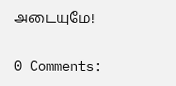அடையுமே!

0 Comments: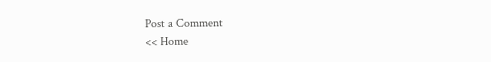Post a Comment
<< Home